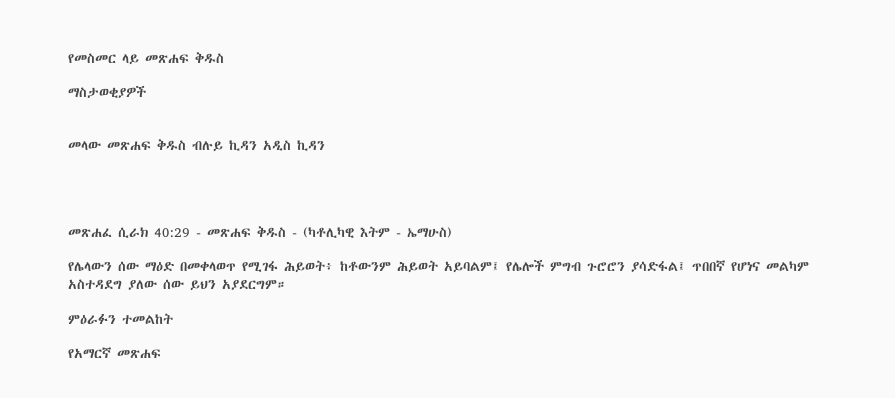የመስመር ላይ መጽሐፍ ቅዱስ

ማስታወቂያዎች


መላው መጽሐፍ ቅዱስ ብሉይ ኪዳን አዲስ ኪዳን




መጽሐፈ ሲራክ 40:29 - መጽሐፍ ቅዱስ - (ካቶሊካዊ እትም - ኤማሁስ)

የሌላውን ሰው ማዕድ በመቀላወጥ የሚገፋ ሕይወት፥ ከቶውንም ሕይወት አይባልም፤ የሌሎች ምግብ ጉሮሮን ያሳድፋል፤ ጥበበኛ የሆነና መልካም አስተዳደግ ያለው ሰው ይህን አያደርግም።

ምዕራፉን ተመልከት

የአማርኛ መጽሐፍ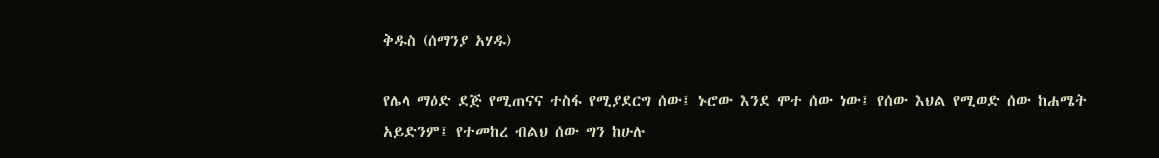ቅዱስ (ሰማንያ አሃዱ)

የሌላ ማዕድ ደጅ የሚጠናና ተስፋ የሚያደርግ ሰው፤ ኑሮው እንደ ሞተ ሰው ነው፤ የሰው እህል የሚወድ ሰው ከሐሜት አይድንም፤ የተመከረ ብልህ ሰው ግን ከሁሉ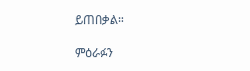ይጠበቃል።

ምዕራፉን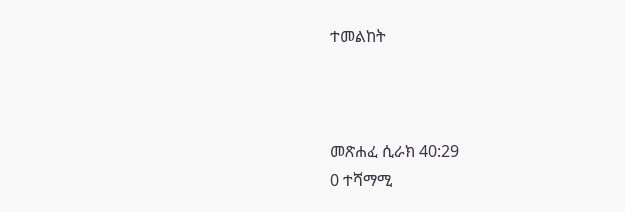ተመልከት



መጽሐፈ ሲራክ 40:29
0 ተሻማሚ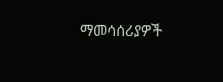ማመሳሰሪያዎች